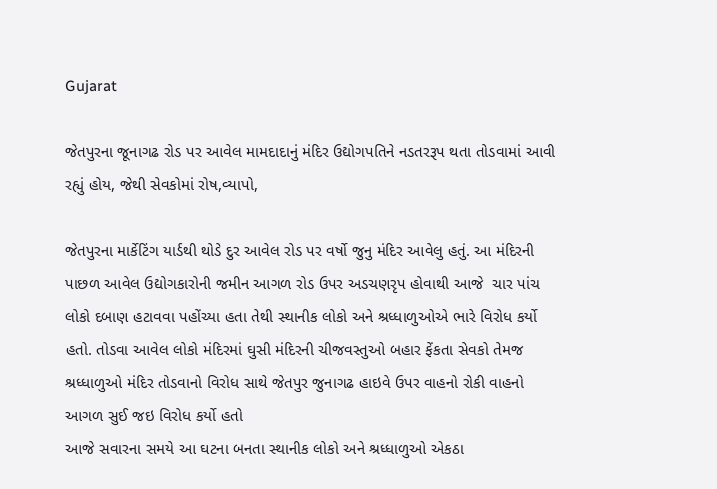Gujarat

જેતપુરના જૂનાગઢ રોડ પર આવેલ મામદાદાનું મંદિર ઉદ્યોગપતિને નડતરરૂપ થતા તોડવામાં આવી રહ્યું હોય, જેથી સેવકોમાં રોષ,વ્યાપો,

જેતપુરના માર્કેટિંગ યાર્ડથી થોડે દુર આવેલ રોડ પર વર્ષો જુનુ મંદિર આવેલુ હતું. આ મંદિરની પાછળ આવેલ ઉદ્યોગકારોની જમીન આગળ રોડ ઉપર અડચણરૃપ હોવાથી આજે  ચાર પાંચ લોકો દબાણ હટાવવા પહોંચ્યા હતા તેથી સ્થાનીક લોકો અને શ્રધ્ધાળુઓએ ભારે વિરોધ કર્યો હતો. તોડવા આવેલ લોકો મંદિરમાં ઘુસી મંદિરની ચીજવસ્તુઓ બહાર ફેંકતા સેવકો તેમજ શ્રધ્ધાળુઓ મંદિર તોડવાનો વિરોધ સાથે જેતપુર જુનાગઢ હાઇવે ઉપર વાહનો રોકી વાહનો આગળ સુઈ જઇ વિરોધ કર્યો હતો
આજે સવારના સમયે આ ઘટના બનતા સ્થાનીક લોકો અને શ્રધ્ધાળુઓ એકઠા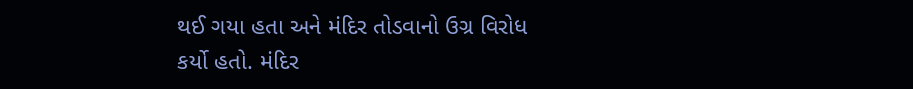થઈ ગયા હતા અને મંદિર તોડવાનો ઉગ્ર વિરોધ કર્યો હતો. મંદિર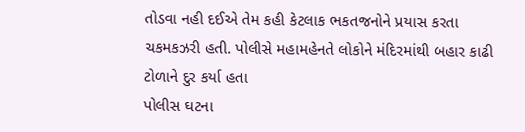તોડવા નહી દઈએ તેમ કહી કેટલાક ભકતજનોને પ્રયાસ કરતા ચકમકઝરી હતી. પોલીસે મહામહેનતે લોકોને મંદિરમાંથી બહાર કાઢી ટોળાને દુર કર્યા હતા
પોલીસ ઘટના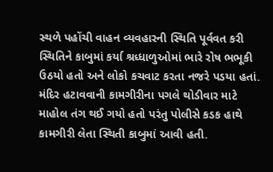સ્થળે પહોંચી વાહન વ્યવહારની સ્થિતિ પૂર્વવત કરી સ્થિતિને કાબુમાં કર્યા શ્રધ્ધાળુઓમાં ભારે રોષ ભભૂકી ઉઠયો હતો અને લોકો કચવાટ કરતા નજરે પડયા હતાં. મંદિર હટાવવાની કામગીરીના પગલે થોડીવાર માટે માહોલ તંગ થઈ ગયો હતો પરંતુ પોલીસે કડક હાથે કામગીરી લેતા સ્થિતી કાબુમાં આવી હતી.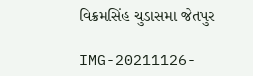વિક્રમસિંહ ચુડાસમા જેતપુર

IMG-20211126-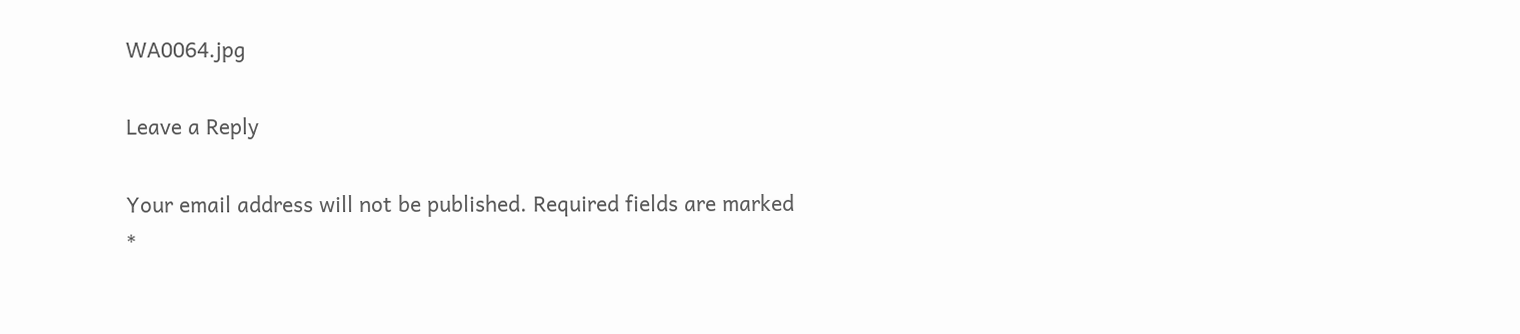WA0064.jpg

Leave a Reply

Your email address will not be published. Required fields are marked *